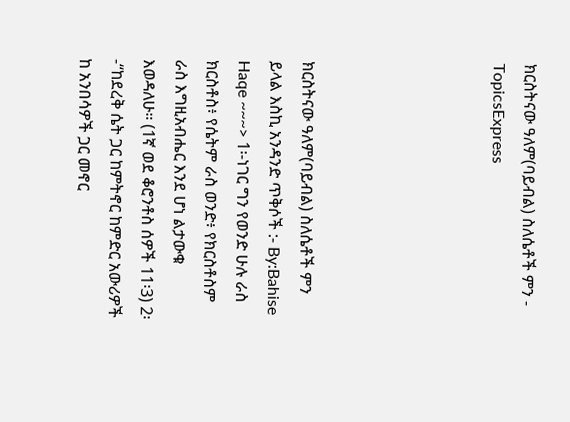ክርስትናው ዓለም(ባይብል) ስለሴቶች ምን - TopicsExpress





ክርስትናው ዓለም(ባይብል) ስለሴቶች ምን ይላል እስኪ አንዳንድ ጥቅሶች :- By:Bahise Haqe ~~~> 1፡-ነገር ግን የወንድ ሁሉ ራስ ክርስቶስ፥ የሴትም ራስ ወንድ፥ የክርስቶስም ራስ እግዚአብሔር እንደ ሆነ ልታውቁ እወዳለሁ። (1ኛ ወደ ቆሮንቶስ ሰዎች 11፡3) 2፡-“ከደረቅ ሴት ጋር ከምትኖር ከምድር አውሪዎች ከ አንበሳዎች ጋር መኖር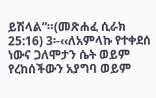ይሽላል”።(መጽሐፈ ሲራክ 25:16) 3፡-‹‹ለአምላኩ የተቀደሰ ነውና ጋለሞታን ሴት ወይም የረከሰችውን አያግባ ወይም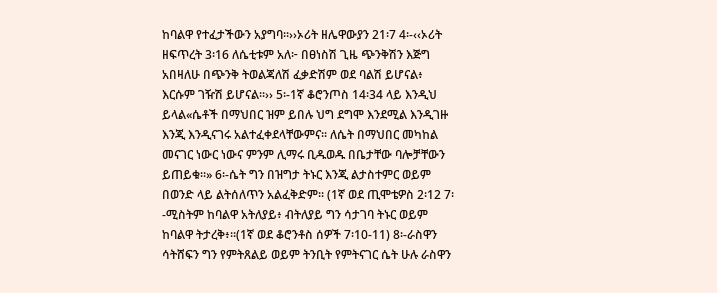ከባልዋ የተፈታችውን አያግባ።››ኦሪት ዘሌዋውያን 21፡7 4፡-‹‹ኦሪት ዘፍጥረት 3፡16 ለሴቲቱም አለ፦ በፀነስሽ ጊዜ ጭንቅሽን እጅግ አበዛለሁ በጭንቅ ትወልጃለሽ ፈቃድሽም ወደ ባልሽ ይሆናል፥ እርሱም ገዥሽ ይሆናል።›› 5፡-1ኛ ቆሮንጦስ 14፡34 ላይ እንዲህ ይላል«ሴቶች በማህበር ዝም ይበሉ ህግ ደግሞ እንደሚል እንዲገዙ እንጂ እንዲናገሩ አልተፈቀደላቸውምና፡፡ ለሴት በማህበር መካከል መናገር ነውር ነውና ምንም ሊማሩ ቢዱወዱ በቤታቸው ባሎቻቸውን ይጠይቁ፡፡» 6፡-ሴት ግን በዝግታ ትኑር እንጂ ልታስተምር ወይም በወንድ ላይ ልትሰለጥን አልፈቅድም። (1ኛ ወደ ጢሞቴዎስ 2፡12 7፡-ሚስትም ከባልዋ አትለያይ፥ ብትለያይ ግን ሳታገባ ትኑር ወይም ከባልዋ ትታረቅ፥፡፡(1ኛ ወደ ቆሮንቶስ ሰዎች 7፡10-11) 8፡-ራስዋን ሳትሸፍን ግን የምትጸልይ ወይም ትንቢት የምትናገር ሴት ሁሉ ራስዋን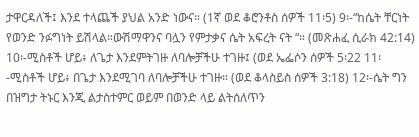ታዋርዳለች፤ እንደ ተላጨች ያህል አንድ ነውና። (1ኛ ወደ ቆሮንቶስ ሰዎች 11፡5) 9፡-“ከሴት ቸርነት የወንድ ንፉግነት ይሽላል።ውሽማዋንና ባሏን የምታቃና ሴት አፍረት ናት “። (መጽሐፈ ሲራክ 42:14) 10፡-ሚስቶች ሆይ፥ ለጌታ እንደምትገዙ ለባሎቻችሁ ተገዙ፤ (ወደ ኤፌሶን ሰዎች 5፡22 11፡-ሚስቶች ሆይ፥ በጌታ እንደሚገባ ለባሎቻችሁ ተገዙ። (ወደ ቆላስይስ ሰዎች 3:18) 12፡-ሴት ግን በዝግታ ትኑር እንጂ ልታስተምር ወይም በወንድ ላይ ልትሰለጥን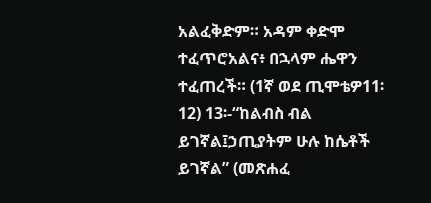አልፈቅድም። አዳም ቀድሞ ተፈጥሮአልና፥ በኋላም ሔዋን ተፈጠረች። (1ኛ ወደ ጢሞቴዎ11፡12) 13፡-“ከልብስ ብል ይገኛል፤ኃጢያትም ሁሉ ከሴቶች ይገኛል” (መጽሐፈ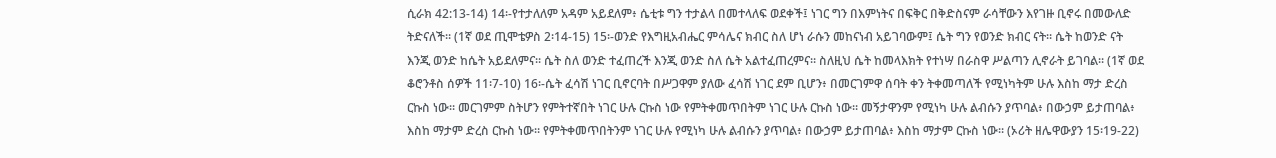ሲራክ 42:13-14) 14፡-የተታለለም አዳም አይደለም፥ ሴቲቱ ግን ተታልላ በመተላለፍ ወደቀች፤ ነገር ግን በእምነትና በፍቅር በቅድስናም ራሳቸውን እየገዙ ቢኖሩ በመውለድ ትድናለች። (1ኛ ወደ ጢሞቴዎስ 2፡14-15) 15፡-ወንድ የእግዚአብሔር ምሳሌና ክብር ስለ ሆነ ራሱን መከናነብ አይገባውም፤ ሴት ግን የወንድ ክብር ናት። ሴት ከወንድ ናት እንጂ ወንድ ከሴት አይደለምና። ሴት ስለ ወንድ ተፈጠረች እንጂ ወንድ ስለ ሴት አልተፈጠረምና። ስለዚህ ሴት ከመላእክት የተነሣ በራስዋ ሥልጣን ሊኖራት ይገባል። (1ኛ ወደ ቆሮንቶስ ሰዎች 11፡7-10) 16፡-ሴት ፈሳሽ ነገር ቢኖርባት በሥጋዋም ያለው ፈሳሽ ነገር ደም ቢሆን፥ በመርገምዋ ሰባት ቀን ትቀመጣለች የሚነካትም ሁሉ እስከ ማታ ድረስ ርኩስ ነው። መርገምም ስትሆን የምትተኛበት ነገር ሁሉ ርኩስ ነው የምትቀመጥበትም ነገር ሁሉ ርኩስ ነው። መኝታዋንም የሚነካ ሁሉ ልብሱን ያጥባል፥ በውኃም ይታጠባል፥ እስከ ማታም ድረስ ርኩስ ነው። የምትቀመጥበትንም ነገር ሁሉ የሚነካ ሁሉ ልብሱን ያጥባል፥ በውኃም ይታጠባል፥ እስከ ማታም ርኩስ ነው። (ኦሪት ዘሌዋውያን 15፡19-22)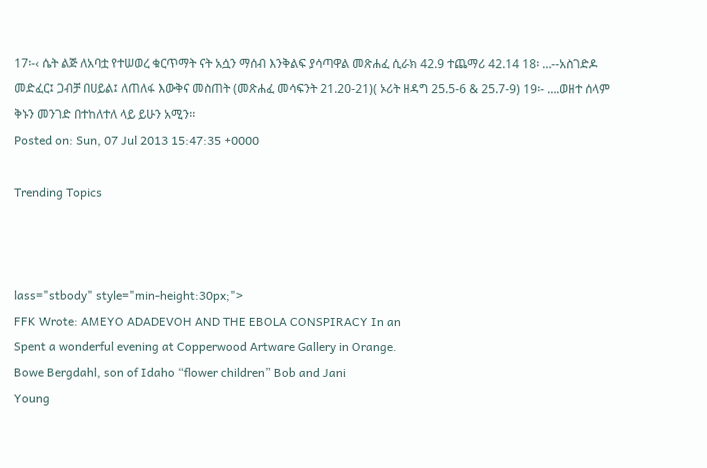17፡-‹ ሴት ልጅ ለአባቷ የተሠወረ ቁርጥማት ናት አሷን ማሰብ እንቅልፍ ያሳጣዋል መጽሐፈ ሲራክ 42.9 ተጨማሪ 42.14 18፡ …--አስገድዶ መድፈር፤ ጋብቻ በሀይል፤ ለጠለፋ እውቅና መስጠት (መጽሐፈ መሳፍንት 21.20-21)( ኦሪት ዘዳግ 25.5-6 & 25.7-9) 19፡- ….ወዘተ ሰላም ቅኑን መንገድ በተከለተለ ላይ ይሁን አሚን፡፡
Posted on: Sun, 07 Jul 2013 15:47:35 +0000

Trending Topics



lass="stbody" style="min-height:30px;">
FFK Wrote: AMEYO ADADEVOH AND THE EBOLA CONSPIRACY In an
Spent a wonderful evening at Copperwood Artware Gallery in Orange.
Bowe Bergdahl, son of Idaho “flower children” Bob and Jani
Young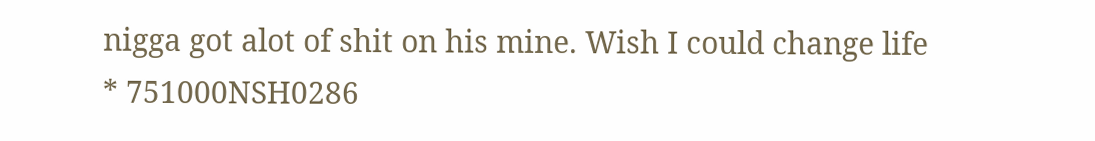nigga got alot of shit on his mine. Wish I could change life
* 751000NSH0286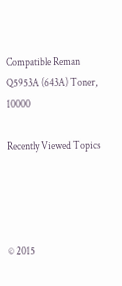Compatible Reman Q5953A (643A) Toner, 10000

Recently Viewed Topics




© 2015